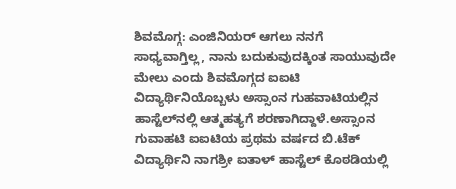ಶಿವಮೊಗ್ಗ: ಎಂಜಿನಿಯರ್ ಆಗಲು ನನಗೆ ಸಾಧ್ಯವಾಗ್ತಿಲ್ಲ, ನಾನು ಬದುಕುವುದಕ್ಕಿಂತ ಸಾಯುವುದೇ ಮೇಲು ಎಂದು ಶಿವಮೊಗ್ಗದ ಐಐಟಿ ವಿದ್ಯಾರ್ಥಿನಿಯೊಬ್ಬಳು ಅಸ್ಸಾಂನ ಗುಹವಾಟಿಯಲ್ಲಿನ ಹಾಸ್ಟೆಲ್‍ನಲ್ಲಿ ಆತ್ಮಹತ್ಯಗೆ ಶರಣಾಗಿದ್ದಾಳೆ.ಅಸ್ಸಾಂನ ಗುವಾಹಟಿ ಐಐಟಿಯ ಪ್ರಥಮ ವರ್ಷದ ಬಿ.ಟೆಕ್ ವಿದ್ಯಾರ್ಥಿನಿ ನಾಗಶ್ರೀ ಐತಾಳ್ ಹಾಸ್ಟೆಲ್ ಕೊಠಡಿಯಲ್ಲಿ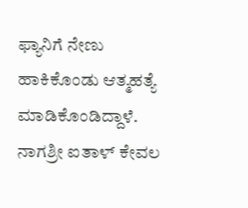ಫ್ಯಾನಿಗೆ ನೇಣು ಹಾಕಿಕೊಂಡು ಆತ್ಮಹತ್ಯೆ ಮಾಡಿಕೊಂಡಿದ್ದಾಳೆ. ನಾಗಶ್ರೀ ಐತಾಳ್ ಕೇವಲ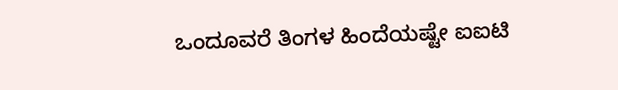ಒಂದೂವರೆ ತಿಂಗಳ ಹಿಂದೆಯಷ್ಟೇ ಐಐಟಿ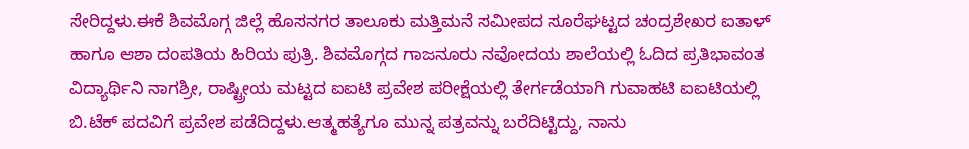ಸೇರಿದ್ದಳು.ಈಕೆ ಶಿವಮೊಗ್ಗ ಜಿಲ್ಲೆ ಹೊಸನಗರ ತಾಲೂಕು ಮತ್ತಿಮನೆ ಸಮೀಪದ ಸೂರೆಘಟ್ಟದ ಚಂದ್ರಶೇಖರ ಐತಾಳ್ ಹಾಗೂ ಆಶಾ ದಂಪತಿಯ ಹಿರಿಯ ಪುತ್ರಿ. ಶಿವಮೊಗ್ಗದ ಗಾಜನೂರು ನವೋದಯ ಶಾಲೆಯಲ್ಲಿ ಓದಿದ ಪ್ರತಿಭಾವಂತ ವಿದ್ಯಾರ್ಥಿನಿ ನಾಗಶ್ರೀ, ರಾಷ್ಟ್ರೀಯ ಮಟ್ಟದ ಐಐಟಿ ಪ್ರವೇಶ ಪರೀಕ್ಷೆಯಲ್ಲಿ ತೇರ್ಗಡೆಯಾಗಿ ಗುವಾಹಟಿ ಐಐಟಿಯಲ್ಲಿ ಬಿ.ಟೆಕ್ ಪದವಿಗೆ ಪ್ರವೇಶ ಪಡೆದಿದ್ದಳು.ಆತ್ಮಹತ್ಯೆಗೂ ಮುನ್ನ ಪತ್ರವನ್ನು ಬರೆದಿಟ್ಟಿದ್ದು, ನಾನು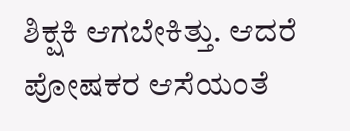ಶಿಕ್ಷಕಿ ಆಗಬೇಕಿತ್ತು. ಆದರೆ ಪೋಷಕರ ಆಸೆಯಂತೆ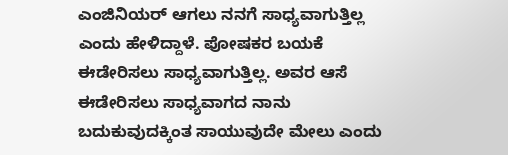ಎಂಜಿನಿಯರ್ ಆಗಲು ನನಗೆ ಸಾಧ್ಯವಾಗುತ್ತಿಲ್ಲ ಎಂದು ಹೇಳಿದ್ದಾಳೆ. ಪೋಷಕರ ಬಯಕೆ ಈಡೇರಿಸಲು ಸಾಧ್ಯವಾಗುತ್ತಿಲ್ಲ. ಅವರ ಆಸೆ ಈಡೇರಿಸಲು ಸಾಧ್ಯವಾಗದ ನಾನು ಬದುಕುವುದಕ್ಕಿಂತ ಸಾಯುವುದೇ ಮೇಲು ಎಂದು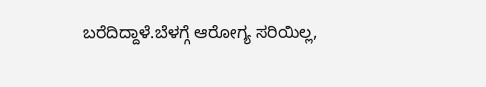ಬರೆದಿದ್ದಾಳೆ.ಬೆಳಗ್ಗೆ ಆರೋಗ್ಯ ಸರಿಯಿಲ್ಲ,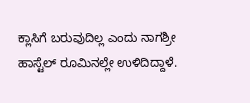ಕ್ಲಾಸಿಗೆ ಬರುವುದಿಲ್ಲ ಎಂದು ನಾಗಶ್ರೀ ಹಾಸ್ಟೆಲ್ ರೂಮಿನಲ್ಲೇ ಉಳಿದಿದ್ದಾಳೆ.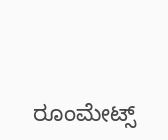ರೂಂಮೇಟ್ಸ್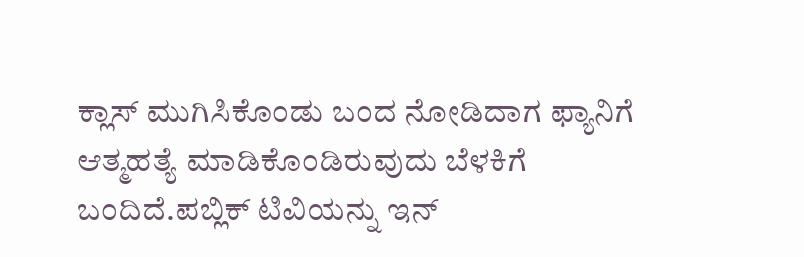ಕ್ಲಾಸ್ ಮುಗಿಸಿಕೊಂಡು ಬಂದ ನೋಡಿದಾಗ ಫ್ಯಾನಿಗೆ ಆತ್ಮಹತ್ಯೆ ಮಾಡಿಕೊಂಡಿರುವುದು ಬೆಳಕಿಗೆ ಬಂದಿದೆ.ಪಬ್ಲಿಕ್ ಟಿವಿಯನ್ನು ಇನ್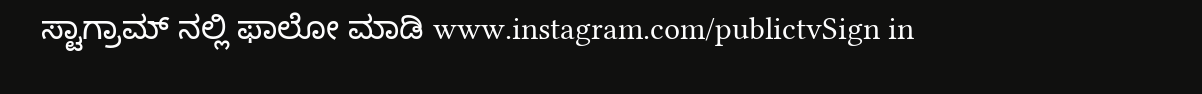ಸ್ಟಾಗ್ರಾಮ್ ನಲ್ಲಿ ಫಾಲೋ ಮಾಡಿ www.instagram.com/publictvSign in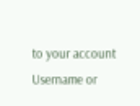to your account
Username or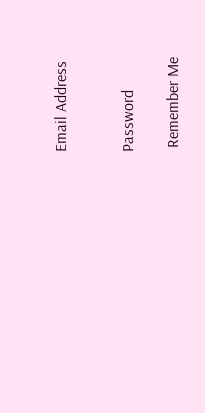Email Address


Password

 Remember Me